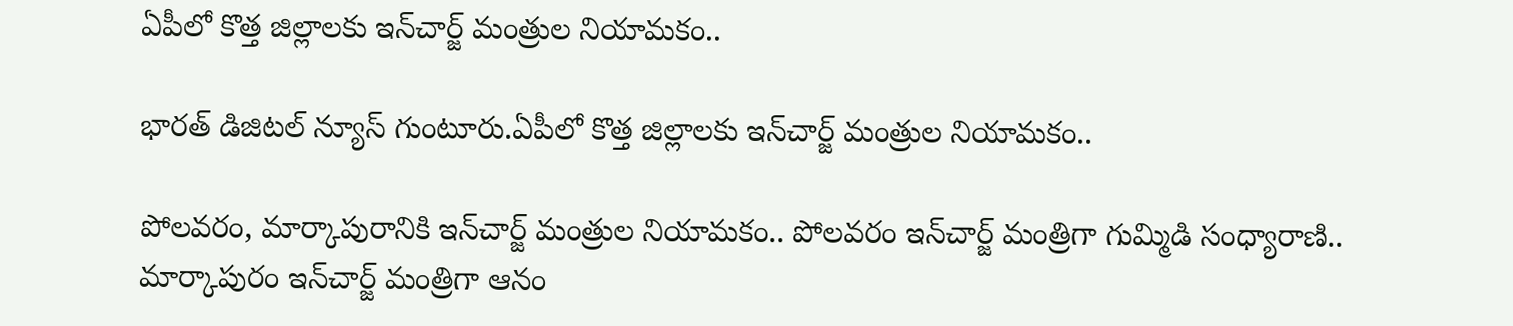ఏపీలో కొత్త జిల్లాలకు ఇన్‌చార్జ్ మంత్రుల నియామకం..

భారత్ డిజిటల్ న్యూస్ గుంటూరు.ఏపీలో కొత్త జిల్లాలకు ఇన్‌చార్జ్ మంత్రుల నియామకం..

పోలవరం, మార్కాపురానికి ఇన్‌చార్జ్ మంత్రుల నియామకం.. పోలవరం ఇన్‌చార్జ్ మంత్రిగా గుమ్మిడి సంధ్యారాణి.. మార్కాపురం ఇన్‌చార్జ్ మంత్రిగా ఆనం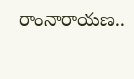రాంనారాయణ..